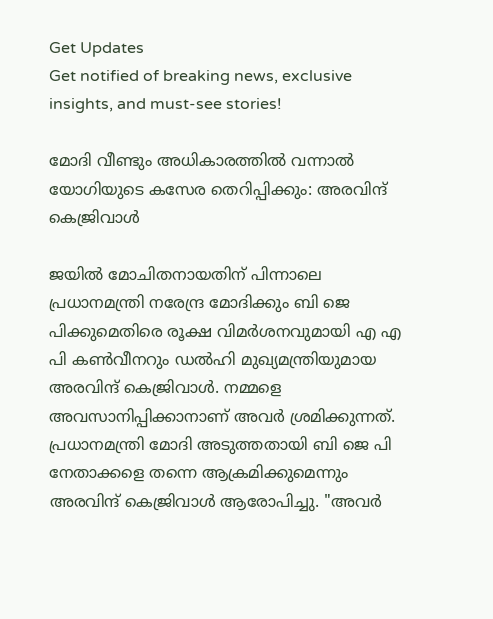Get Updates
Get notified of breaking news, exclusive insights, and must-see stories!

മോദി വീണ്ടും അധികാരത്തില്‍ വന്നാല്‍ യോഗിയുടെ കസേര തെറിപ്പിക്കും: അരവിന്ദ് കെജ്രിവാള്‍

ജയില്‍ മോചിതനായതിന് പിന്നാലെ പ്രധാനമന്ത്രി നരേന്ദ്ര മോദിക്കും ബി ജെ പിക്കുമെതിരെ രൂക്ഷ വിമർശനവുമായി എ എ പി കണ്‍വീനറും ഡല്‍ഹി മുഖ്യമന്ത്രിയുമായ അരവിന്ദ് കെജ്രിവാള്‍. നമ്മളെ അവസാനിപ്പിക്കാനാണ് അവർ ശ്രമിക്കുന്നത്. പ്രധാനമന്ത്രി മോദി അടുത്തതായി ബി ജെ പി നേതാക്കളെ തന്നെ ആക്രമിക്കുമെന്നും അരവിന്ദ് കെജ്രിവാള്‍ ആരോപിച്ചു. "അവർ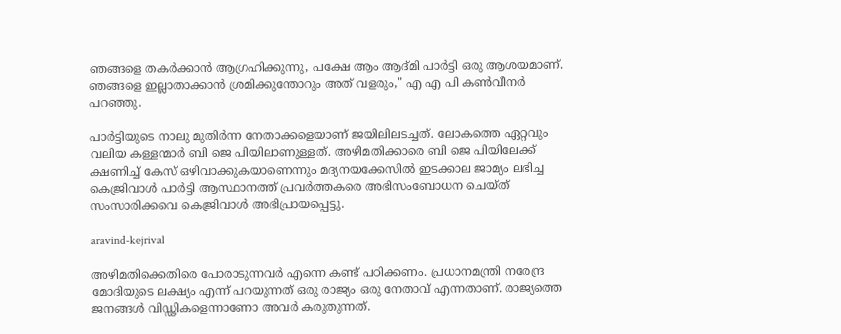ഞങ്ങളെ തകർക്കാൻ ആഗ്രഹിക്കുന്നു, പക്ഷേ ആം ആദ്മി പാർട്ടി ഒരു ആശയമാണ്. ഞങ്ങളെ ഇല്ലാതാക്കാൻ ശ്രമിക്കുന്തോറും അത് വളരും," എ എ പി കണ്‍വീനർ പറഞ്ഞു.

പാർട്ടിയുടെ നാലു മുതിർന്ന നേതാക്കളെയാണ് ജയിലിലടച്ചത്. ലോകത്തെ ഏറ്റവും വലിയ കള്ളന്മാർ ബി ജെ പിയിലാണുള്ളത്. അഴിമതിക്കാരെ ബി ജെ പിയിലേക്ക് ക്ഷണിച്ച് കേസ് ഒഴിവാക്കുകയാണെന്നും മദ്യനയക്കേസിൽ ഇടക്കാല ജാമ്യം ലഭിച്ച കെജ്രിവാൾ പാർട്ടി ആസ്ഥാനത്ത് പ്രവർത്തകരെ അഭിസംബോധന ചെയ്ത് സംസാരിക്കവെ കെജ്രിവാള്‍ അഭിപ്രായപ്പെട്ടു.

aravind-kejrival

അഴിമതിക്കെതിരെ പോരാടുന്നവർ എന്നെ കണ്ട് പഠിക്കണം. പ്രധാനമന്ത്രി നരേന്ദ്ര മോദിയുടെ ലക്ഷ്യം എന്ന് പറയുന്നത് ഒരു രാജ്യം ഒരു നേതാവ് എന്നതാണ്. രാജ്യത്തെ ജനങ്ങൾ വിഡ്ഢികളെന്നാണോ അവർ കരുതുന്നത്.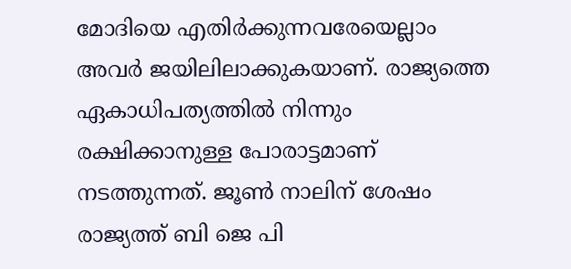മോദിയെ എതിർക്കുന്നവരേയെല്ലാം അവർ ജയിലിലാക്കുകയാണ്. രാജ്യത്തെ ഏകാധിപത്യത്തില്‍ നിന്നും രക്ഷിക്കാനുള്ള പോരാട്ടമാണ് നടത്തുന്നത്. ജൂണ്‍ നാലിന് ശേഷം രാജ്യത്ത് ബി ജെ പി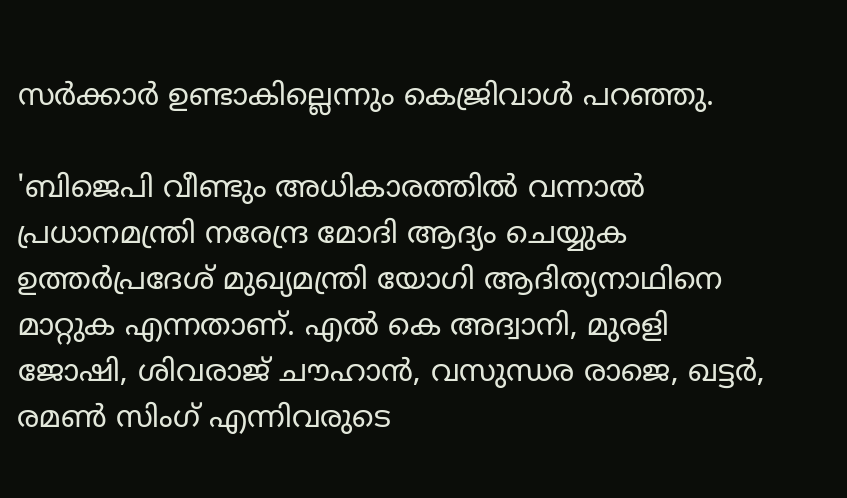സർക്കാർ ഉണ്ടാകില്ലെന്നും കെജ്രിവാള്‍ പറഞ്ഞു.

'ബിജെപി വീണ്ടും അധികാരത്തിൽ വന്നാൽ പ്രധാനമന്ത്രി നരേന്ദ്ര മോദി ആദ്യം ചെയ്യുക ഉത്തർപ്രദേശ് മുഖ്യമന്ത്രി യോഗി ആദിത്യനാഥിനെ മാറ്റുക എന്നതാണ്. എൽ കെ അദ്വാനി, മുരളി ജോഷി, ശിവരാജ് ചൗഹാൻ, വസുന്ധര രാജെ, ഖട്ടർ, രമൺ സിംഗ് എന്നിവരുടെ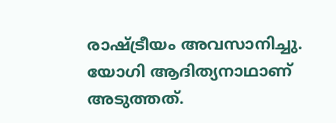രാഷ്ട്രീയം അവസാനിച്ചു. യോഗി ആദിത്യനാഥാണ് അടുത്തത്.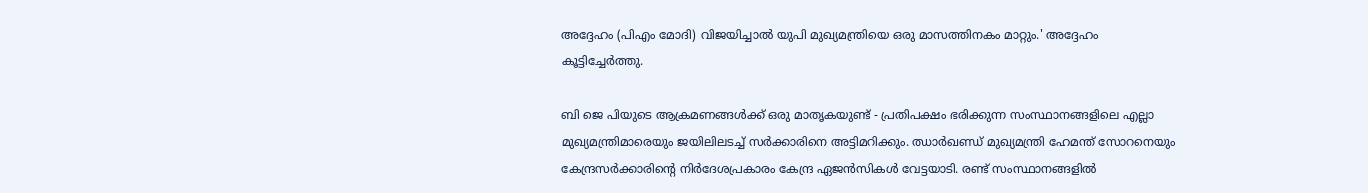അദ്ദേഹം (പിഎം മോദി) വിജയിച്ചാൽ യുപി മുഖ്യമന്ത്രിയെ ഒരു മാസത്തിനകം മാറ്റും.' അദ്ദേഹം കൂട്ടിച്ചേർത്തു.

ബി ജെ പിയുടെ ആക്രമണങ്ങൾക്ക് ഒരു മാതൃകയുണ്ട് - പ്രതിപക്ഷം ഭരിക്കുന്ന സംസ്ഥാനങ്ങളിലെ എല്ലാ മുഖ്യമന്ത്രിമാരെയും ജയിലിലടച്ച് സർക്കാരിനെ അട്ടിമറിക്കും. ഝാർഖണ്ഡ് മുഖ്യമന്ത്രി ഹേമന്ത് സോറനെയും കേന്ദ്രസർക്കാരിൻ്റെ നിർദേശപ്രകാരം കേന്ദ്ര ഏജൻസികൾ വേട്ടയാടി. രണ്ട് സംസ്ഥാനങ്ങളിൽ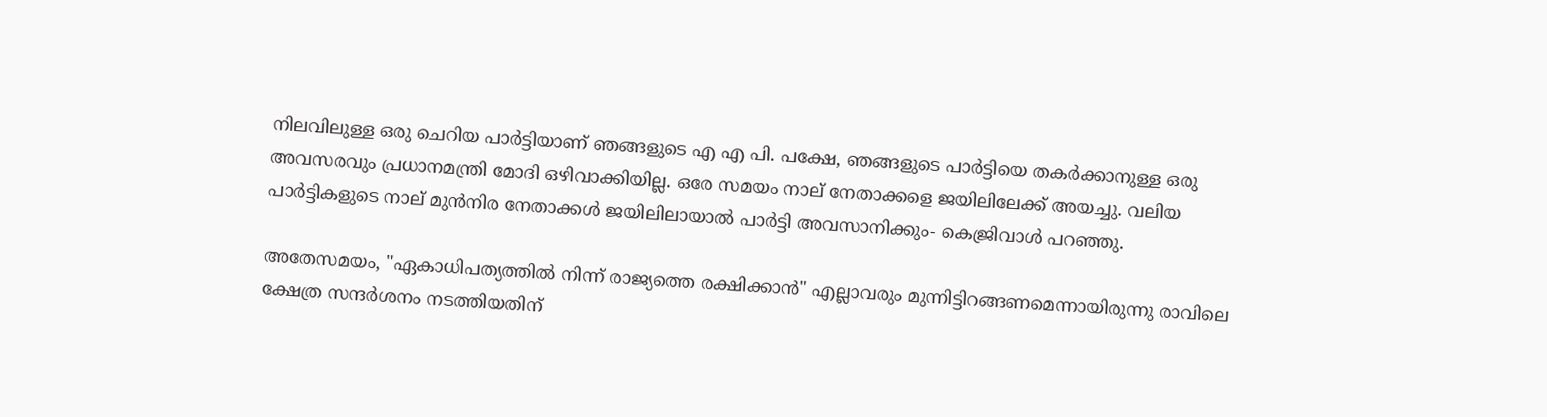നിലവിലുള്ള ഒരു ചെറിയ പാർട്ടിയാണ് ഞങ്ങളുടെ എ എ പി. പക്ഷേ, ഞങ്ങളുടെ പാർട്ടിയെ തകർക്കാനുള്ള ഒരു അവസരവും പ്രധാനമന്ത്രി മോദി ഒഴിവാക്കിയില്ല. ഒരേ സമയം നാല് നേതാക്കളെ ജയിലിലേക്ക് അയച്ചു. വലിയ പാർട്ടികളുടെ നാല് മുൻനിര നേതാക്കൾ ജയിലിലായാൽ പാർട്ടി അവസാനിക്കും- കെജ്രിവാൾ പറഞ്ഞു.

അതേസമയം, "ഏകാധിപത്യത്തിൽ നിന്ന് രാജ്യത്തെ രക്ഷിക്കാൻ" എല്ലാവരും മുന്നിട്ടിറങ്ങണമെന്നായിരുന്നു രാവിലെ ക്ഷേത്ര സന്ദർശനം നടത്തിയതിന്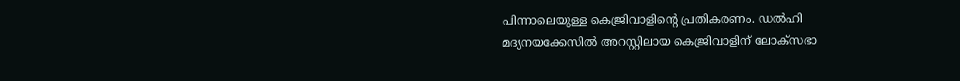പിന്നാലെയുള്ള കെജ്രിവാളിന്റെ പ്രതികരണം. ഡല്‍ഹി മദ്യനയക്കേസില്‍ അറസ്റ്റിലായ കെജ്രിവാളിന് ലോക്‌സഭാ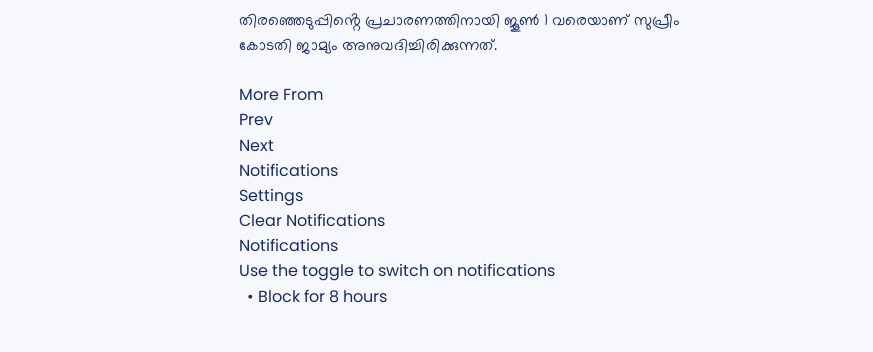തിരഞ്ഞെടുപ്പിൻ്റെ പ്രചാരണത്തിനായി ജൂൺ 1 വരെയാണ് സുപ്രീം കോടതി ജാമ്യം അനുവദിച്ചിരിക്കുന്നത്.

More From
Prev
Next
Notifications
Settings
Clear Notifications
Notifications
Use the toggle to switch on notifications
  • Block for 8 hours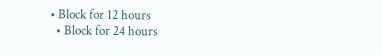• Block for 12 hours
  • Block for 24 hours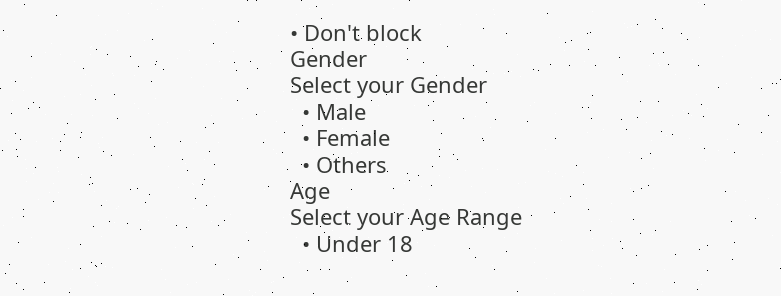• Don't block
Gender
Select your Gender
  • Male
  • Female
  • Others
Age
Select your Age Range
  • Under 18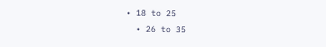• 18 to 25
  • 26 to 35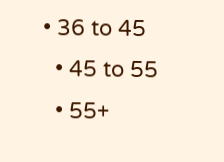• 36 to 45
  • 45 to 55
  • 55+